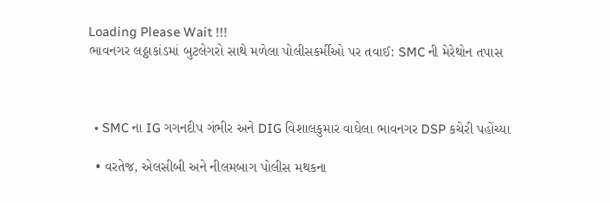Loading Please Wait !!!
ભાવનગર લઠ્ઠાકાંડમાં બુટલેગરો સાથે મળેલા પોલીસકર્મીઓ પર તવાઈ: SMC ની મેરેથોન તપાસ



  • SMC ના IG ગગનદીપ ગંભીર અને DIG વિશાલકુમાર વાઘેલા ભાવનગર DSP કચેરી પહોંચ્યા

  • વરતેજ, એલસીબી અને નીલમબાગ પોલીસ મથકના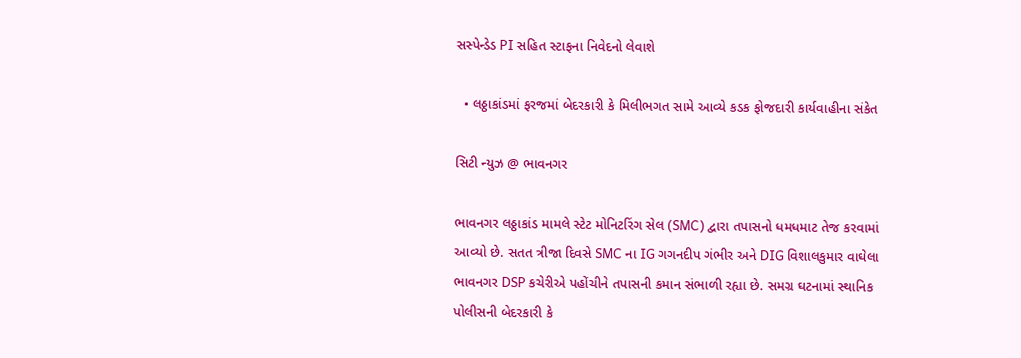સસ્પેન્ડેડ PI સહિત સ્ટાફના નિવેદનો લેવાશે

  • લઠ્ઠાકાંડમાં ફરજમાં બેદરકારી કે મિલીભગત સામે આવ્યે કડક ફોજદારી કાર્યવાહીના સંકેત

સિટી ન્યુઝ @ ભાવનગર

ભાવનગર લઠ્ઠાકાંડ મામલે સ્ટેટ મોનિટરિંગ સેલ (SMC) દ્વારા તપાસનો ધમધમાટ તેજ કરવામાં આવ્યો છે. સતત ત્રીજા દિવસે SMC ના IG ગગનદીપ ગંભીર અને DIG વિશાલકુમાર વાઘેલા ભાવનગર DSP કચેરીએ પહોંચીને તપાસની કમાન સંભાળી રહ્યા છે. સમગ્ર ઘટનામાં સ્થાનિક પોલીસની બેદરકારી કે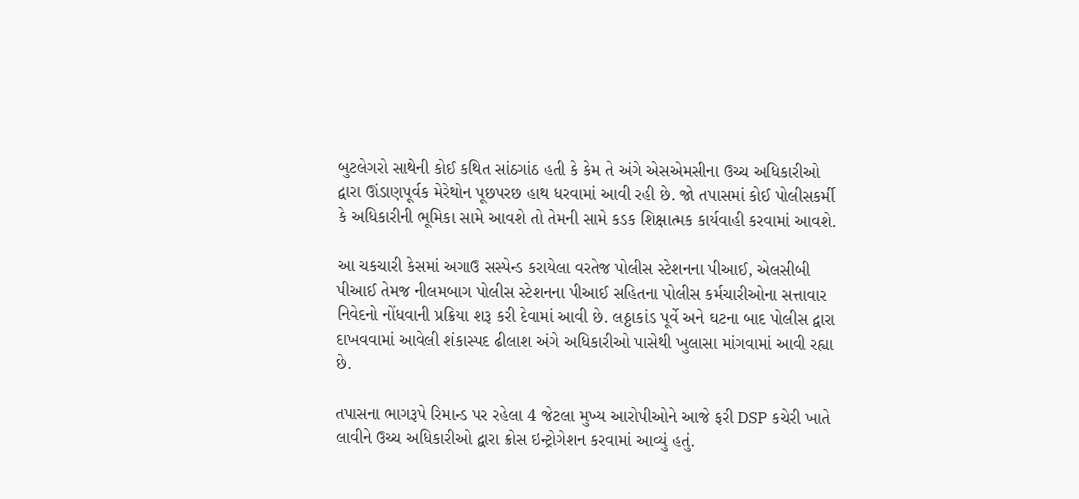બુટલેગરો સાથેની કોઈ કથિત સાંઠગાંઠ હતી કે કેમ તે અંગે એસએમસીના ઉચ્ચ અધિકારીઓ દ્વારા ઊંડાણપૂર્વક મેરેથોન પૂછપરછ હાથ ધરવામાં આવી રહી છે. જો તપાસમાં કોઈ પોલીસકર્મી કે અધિકારીની ભૂમિકા સામે આવશે તો તેમની સામે કડક શિક્ષાત્મક કાર્યવાહી કરવામાં આવશે.

આ ચકચારી કેસમાં અગાઉ સસ્પેન્ડ કરાયેલા વરતેજ પોલીસ સ્ટેશનના પીઆઈ, એલસીબી પીઆઈ તેમજ નીલમબાગ પોલીસ સ્ટેશનના પીઆઈ સહિતના પોલીસ કર્મચારીઓના સત્તાવાર નિવેદનો નોંધવાની પ્રક્રિયા શરૂ કરી દેવામાં આવી છે. લઠ્ઠાકાંડ પૂર્વે અને ઘટના બાદ પોલીસ દ્વારા દાખવવામાં આવેલી શંકાસ્પદ ઢીલાશ અંગે અધિકારીઓ પાસેથી ખુલાસા માંગવામાં આવી રહ્યા છે.

તપાસના ભાગરૂપે રિમાન્ડ પર રહેલા 4 જેટલા મુખ્ય આરોપીઓને આજે ફરી DSP કચેરી ખાતે લાવીને ઉચ્ચ અધિકારીઓ દ્વારા ક્રોસ ઇન્ટ્રોગેશન કરવામાં આવ્યું હતું.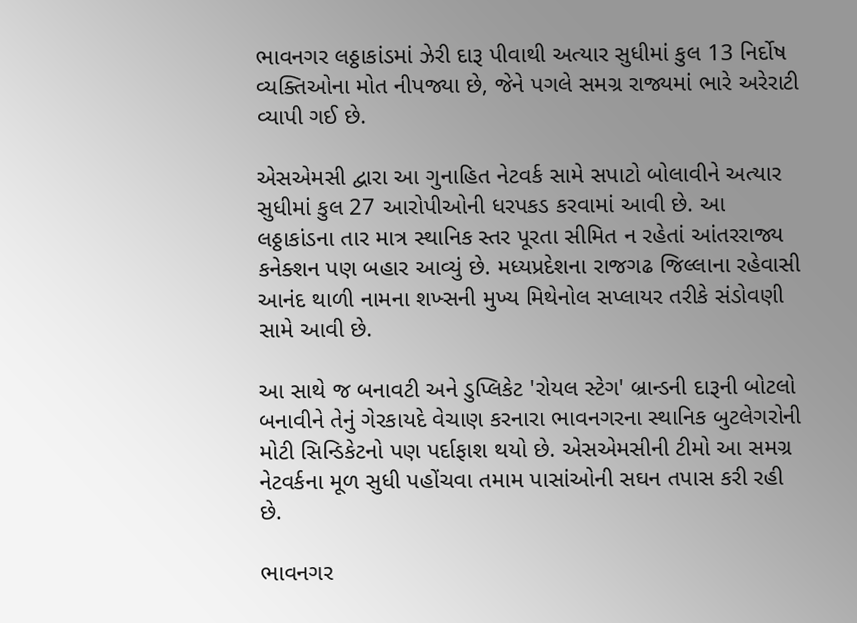ભાવનગર લઠ્ઠાકાંડમાં ઝેરી દારૂ પીવાથી અત્યાર સુધીમાં કુલ 13 નિર્દોષ વ્યક્તિઓના મોત નીપજ્યા છે, જેને પગલે સમગ્ર રાજ્યમાં ભારે અરેરાટી વ્યાપી ગઈ છે.

એસએમસી દ્વારા આ ગુનાહિત નેટવર્ક સામે સપાટો બોલાવીને અત્યાર સુધીમાં કુલ 27 આરોપીઓની ધરપકડ કરવામાં આવી છે. આ લઠ્ઠાકાંડના તાર માત્ર સ્થાનિક સ્તર પૂરતા સીમિત ન રહેતાં આંતરરાજ્ય કનેક્શન પણ બહાર આવ્યું છે. મધ્યપ્રદેશના રાજગઢ જિલ્લાના રહેવાસી આનંદ થાળી નામના શખ્સની મુખ્ય મિથેનોલ સપ્લાયર તરીકે સંડોવણી સામે આવી છે.

આ સાથે જ બનાવટી અને ડુપ્લિકેટ 'રોયલ સ્ટેગ' બ્રાન્ડની દારૂની બોટલો બનાવીને તેનું ગેરકાયદે વેચાણ કરનારા ભાવનગરના સ્થાનિક બુટલેગરોની મોટી સિન્ડિકેટનો પણ પર્દાફાશ થયો છે. એસએમસીની ટીમો આ સમગ્ર નેટવર્કના મૂળ સુધી પહોંચવા તમામ પાસાંઓની સઘન તપાસ કરી રહી છે.

ભાવનગર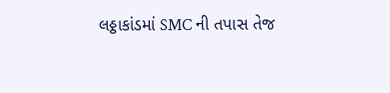લઠ્ઠાકાંડમાં SMC ની તપાસ તેજ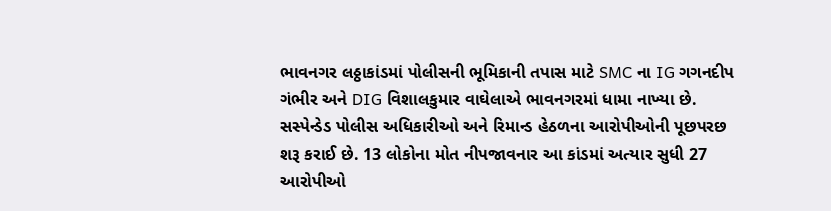ભાવનગર લઠ્ઠાકાંડમાં પોલીસની ભૂમિકાની તપાસ માટે SMC ના IG ગગનદીપ ગંભીર અને DIG વિશાલકુમાર વાઘેલાએ ભાવનગરમાં ધામા નાખ્યા છે. સસ્પેન્ડેડ પોલીસ અધિકારીઓ અને રિમાન્ડ હેઠળના આરોપીઓની પૂછપરછ શરૂ કરાઈ છે. 13 લોકોના મોત નીપજાવનાર આ કાંડમાં અત્યાર સુધી 27 આરોપીઓ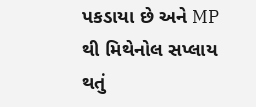પકડાયા છે અને MP થી મિથેનોલ સપ્લાય થતું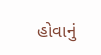હોવાનું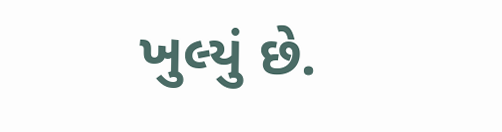ખુલ્યું છે.